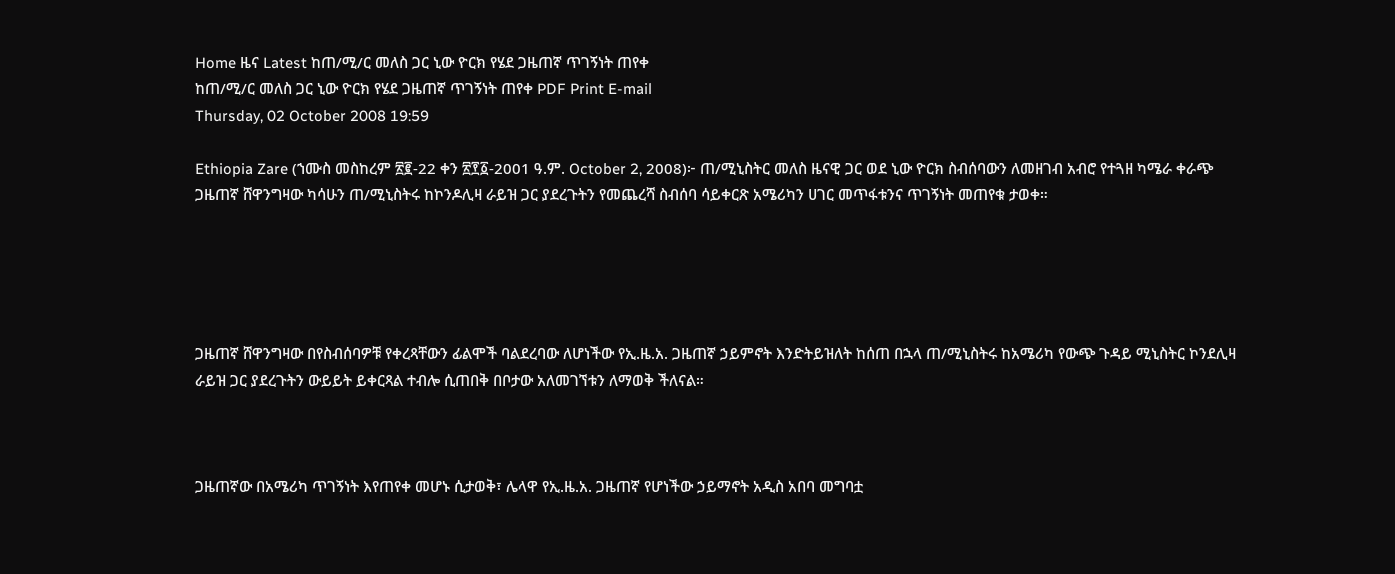Home ዜና Latest ከጠ/ሚ/ር መለስ ጋር ኒው ዮርክ የሄደ ጋዜጠኛ ጥገኝነት ጠየቀ
ከጠ/ሚ/ር መለስ ጋር ኒው ዮርክ የሄደ ጋዜጠኛ ጥገኝነት ጠየቀ PDF Print E-mail
Thursday, 02 October 2008 19:59

Ethiopia Zare (ኀሙስ መስከረም ፳፪-22 ቀን ፳፻፩-2001 ዓ.ም. October 2, 2008)፦ ጠ/ሚኒስትር መለስ ዜናዊ ጋር ወደ ኒው ዮርክ ስብሰባውን ለመዘገብ አብሮ የተጓዘ ካሜራ ቀራጭ ጋዜጠኛ ሸዋንግዛው ካሳሁን ጠ/ሚኒስትሩ ከኮንዶሊዛ ራይዝ ጋር ያደረጉትን የመጨረሻ ስብሰባ ሳይቀርጽ አሜሪካን ሀገር መጥፋቱንና ጥገኝነት መጠየቁ ታወቀ።





ጋዜጠኛ ሸዋንግዛው በየስብሰባዎቹ የቀረጻቸውን ፊልሞች ባልደረባው ለሆነችው የኢ.ዜ.አ. ጋዜጠኛ ኃይምኖት እንድትይዝለት ከሰጠ በኋላ ጠ/ሚኒስትሩ ከአሜሪካ የውጭ ጉዳይ ሚኒስትር ኮንደሊዛ ራይዝ ጋር ያደረጉትን ውይይት ይቀርጻል ተብሎ ሲጠበቅ በቦታው አለመገኘቱን ለማወቅ ችለናል።



ጋዜጠኛው በአሜሪካ ጥገኝነት እየጠየቀ መሆኑ ሲታወቅ፣ ሌላዋ የኢ.ዜ.አ. ጋዜጠኛ የሆነችው ኃይማኖት አዲስ አበባ መግባቷ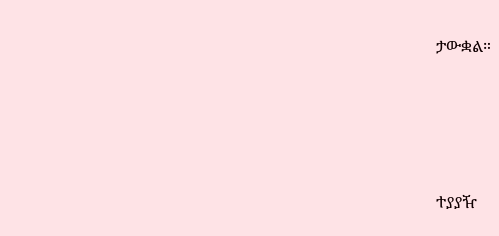ታውቋል።





ተያያዥ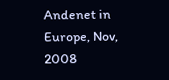Andenet in Europe, Nov, 2008